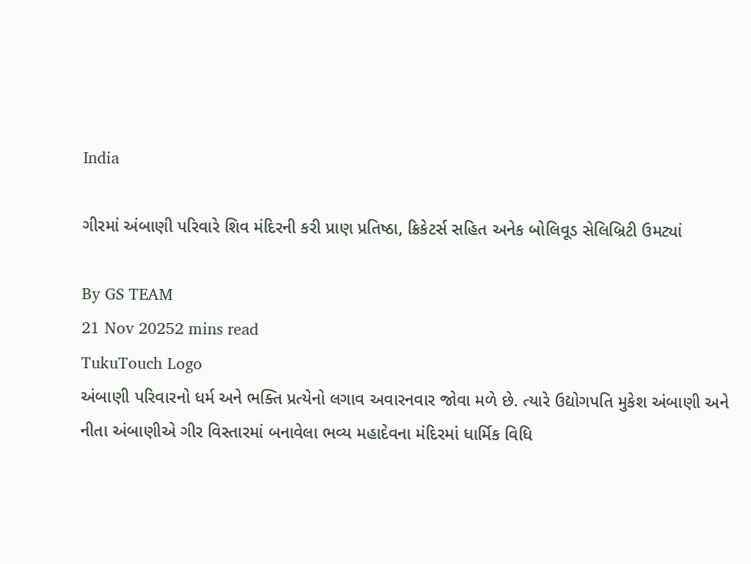India

ગીરમાં અંબાણી પરિવારે શિવ મંદિરની કરી પ્રાણ પ્રતિષ્ઠા, ક્રિકેટર્સ સહિત અનેક બોલિવૂડ સેલિબ્રિટી ઉમટ્યાં

By GS TEAM
21 Nov 20252 mins read
TukuTouch Logo
અંબાણી પરિવારનો ધર્મ અને ભક્તિ પ્રત્યેનો લગાવ અવારનવાર જોવા મળે છે. ત્યારે ઉદ્યોગપતિ મુકેશ અંબાણી અને નીતા અંબાણીએ ગીર વિસ્તારમાં બનાવેલા ભવ્ય મહાદેવના મંદિરમાં ધાર્મિક વિધિ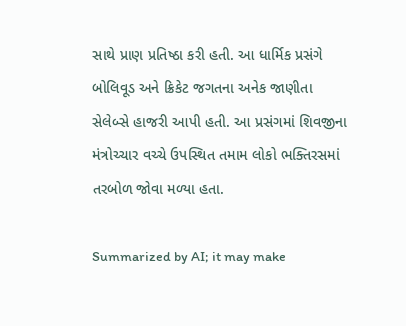સાથે પ્રાણ પ્રતિષ્ઠા કરી હતી. આ ધાર્મિક પ્રસંગે બોલિવૂડ અને ક્રિકેટ જગતના અનેક જાણીતા સેલેબ્સે હાજરી આપી હતી. આ પ્રસંગમાં શિવજીના મંત્રોચ્ચાર વચ્ચે ઉપસ્થિત તમામ લોકો ભક્તિરસમાં તરબોળ જોવા મળ્યા હતા.

Summarized by AI; it may make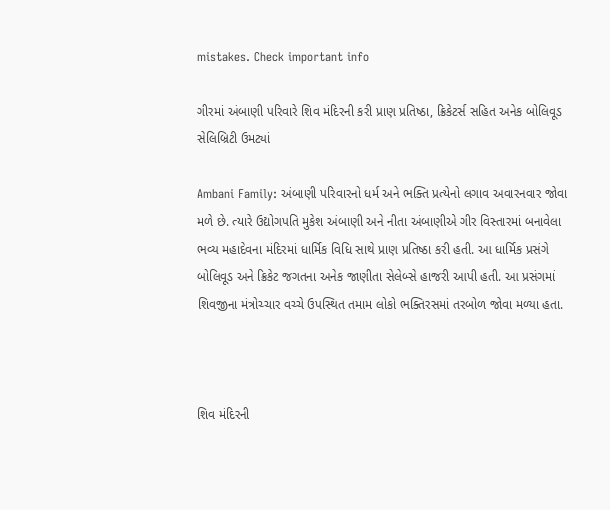mistakes. Check important info

ગીરમાં અંબાણી પરિવારે શિવ મંદિરની કરી પ્રાણ પ્રતિષ્ઠા, ક્રિકેટર્સ સહિત અનેક બોલિવૂડ સેલિબ્રિટી ઉમટ્યાં

Ambani Family: અંબાણી પરિવારનો ધર્મ અને ભક્તિ પ્રત્યેનો લગાવ અવારનવાર જોવા મળે છે. ત્યારે ઉદ્યોગપતિ મુકેશ અંબાણી અને નીતા અંબાણીએ ગીર વિસ્તારમાં બનાવેલા ભવ્ય મહાદેવના મંદિરમાં ધાર્મિક વિધિ સાથે પ્રાણ પ્રતિષ્ઠા કરી હતી. આ ધાર્મિક પ્રસંગે બોલિવૂડ અને ક્રિકેટ જગતના અનેક જાણીતા સેલેબ્સે હાજરી આપી હતી. આ પ્રસંગમાં શિવજીના મંત્રોચ્ચાર વચ્ચે ઉપસ્થિત તમામ લોકો ભક્તિરસમાં તરબોળ જોવા મળ્યા હતા.



શિવ મંદિરની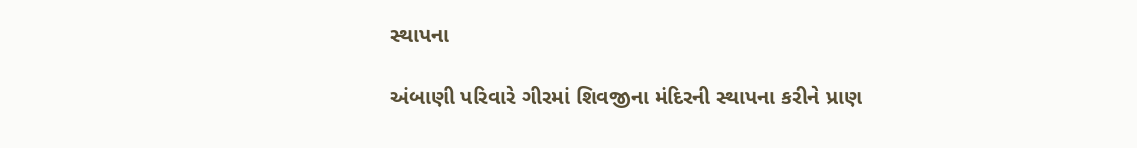સ્થાપના

અંબાણી પરિવારે ગીરમાં શિવજીના મંદિરની સ્થાપના કરીને પ્રાણ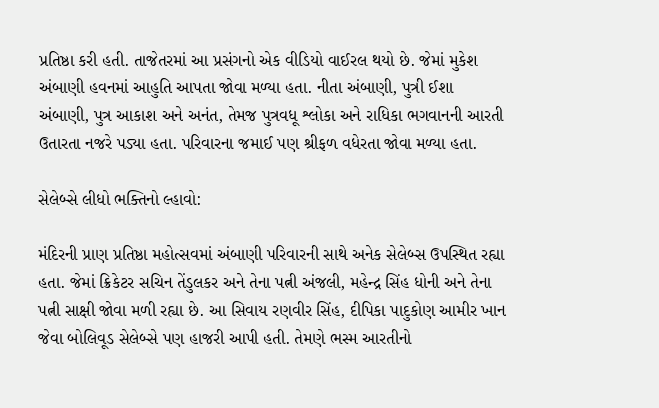પ્રતિષ્ઠા કરી હતી. તાજેતરમાં આ પ્રસંગનો એક વીડિયો વાઈરલ થયો છે. જેમાં મુકેશ અંબાણી હવનમાં આહુતિ આપતા જોવા મળ્યા હતા. નીતા અંબાણી, પુત્રી ઈશા અંબાણી, પુત્ર આકાશ અને અનંત, તેમજ પુત્રવધૂ શ્લોકા અને રાધિકા ભગવાનની આરતી ઉતારતા નજરે પડ્યા હતા. પરિવારના જમાઈ પણ શ્રીફળ વધેરતા જોવા મળ્યા હતા.

સેલેબ્સે લીધો ભક્તિનો લ્હાવો:

મંદિરની પ્રાણ પ્રતિષ્ઠા મહોત્સવમાં અંબાણી પરિવારની સાથે અનેક સેલેબ્સ ઉપસ્થિત રહ્યા હતા. જેમાં ક્રિકેટર સચિન તેંડુલકર અને તેના પત્ની અંજલી, મહેન્દ્ર સિંહ ધોની અને તેના પત્ની સાક્ષી જોવા મળી રહ્યા છે. આ સિવાય રણવીર સિંહ, દીપિકા પાદુકોણ આમીર ખાન જેવા બોલિવૂડ સેલેબ્સે પણ હાજરી આપી હતી. તેમણે ભસ્મ આરતીનો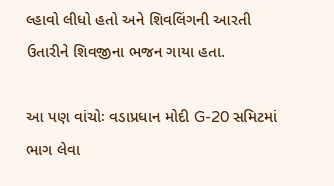લ્હાવો લીધો હતો અને શિવલિંગની આરતી ઉતારીને શિવજીના ભજન ગાયા હતા.

આ પણ વાંચોઃ વડાપ્રધાન મોદી G-20 સમિટમાં ભાગ લેવા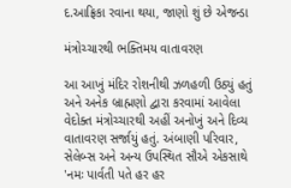દ.આફ્રિકા રવાના થયા, જાણો શું છે એજન્ડા

મંત્રોચ્ચારથી ભક્તિમય વાતાવરણ

આ આખું મંદિર રોશનીથી ઝળહળી ઉઠ્યું હતું અને અનેક બ્રાહ્મણો દ્વારા કરવામાં આવેલા વેદોક્ત મંત્રોચ્ચારથી અહીં અનોખું અને દિવ્ય વાતાવરણ સર્જાયું હતું. અંબાણી પરિવાર, સેલેબ્સ અને અન્ય ઉપસ્થિત સૌએ એકસાથે 'નમઃ પાર્વતી પતે હર હર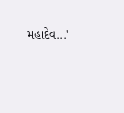મહાદેવ...'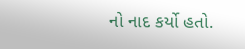નો નાદ કર્યો હતો.